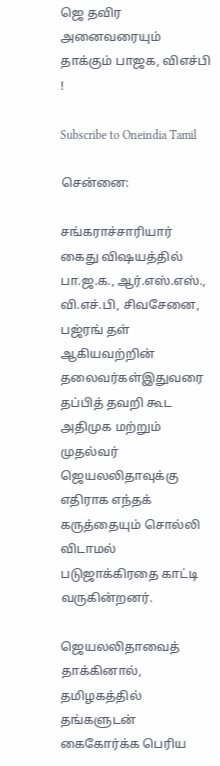ஜெ தவிர அனைவரையும் தாக்கும் பாஜக, விஎச்பி !

Subscribe to Oneindia Tamil

சென்னை:

சங்கராச்சாரியார் கைது விஷயத்தில் பா.ஜ.க., ஆர்.எஸ்.எஸ்., வி.எச்.பி, சிவசேனை, பஜ்ரங் தள் ஆகியவற்றின் தலைவர்கள்இதுவரை தப்பித் தவறி கூட அதிமுக மற்றும் முதல்வர் ஜெயலலிதாவுக்கு எதிராக எந்தக் கருத்தையும் சொல்லி விடாமல் படுஜாக்கிரதை காட்டி வருகின்றனர்.

ஜெயலலிதாவைத் தாக்கினால், தமிழகத்தில் தங்களுடன் கைகோர்க்க பெரிய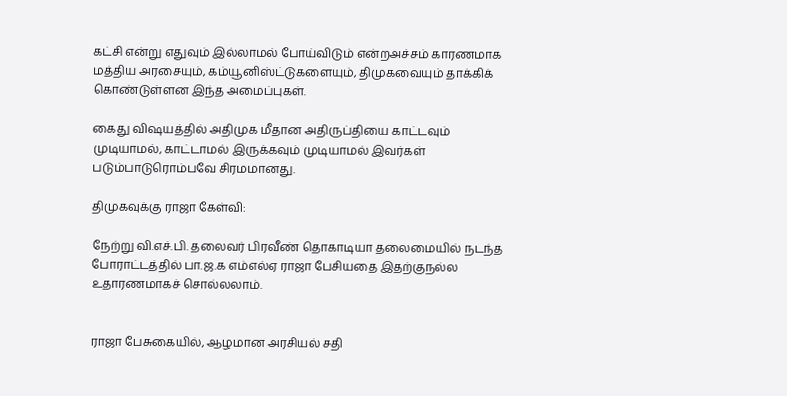கட்சி என்று எதுவும் இல்லாமல் போய்விடும் என்றஅச்சம் காரணமாக மத்திய அரசையும், கம்யூனிஸ்ட்டுகளையும், திமுகவையும் தாக்கிக் கொண்டுள்ளன இந்த அமைப்புகள்.

கைது விஷயத்தில் அதிமுக மீதான அதிருப்தியை காட்டவும் முடியாமல், காட்டாமல் இருக்கவும் முடியாமல் இவர்கள் படும்பாடுரொம்பவே சிரமமானது.

திமுகவுக்கு ராஜா கேள்வி:

நேற்று வி.எச்.பி. தலைவர் பிரவீண் தொகாடியா தலைமையில் நடந்த போராட்டத்தில் பா.ஜ.க எம்எல்ஏ ராஜா பேசியதை இதற்குநல்ல உதாரணமாகச் சொல்லலாம்.


ராஜா பேசுகையில், ஆழமான அரசியல் சதி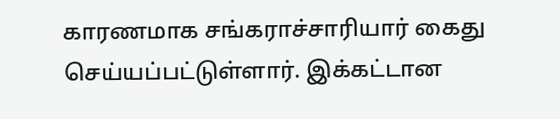காரணமாக சங்கராச்சாரியார் கைது செய்யப்பட்டுள்ளார். இக்கட்டான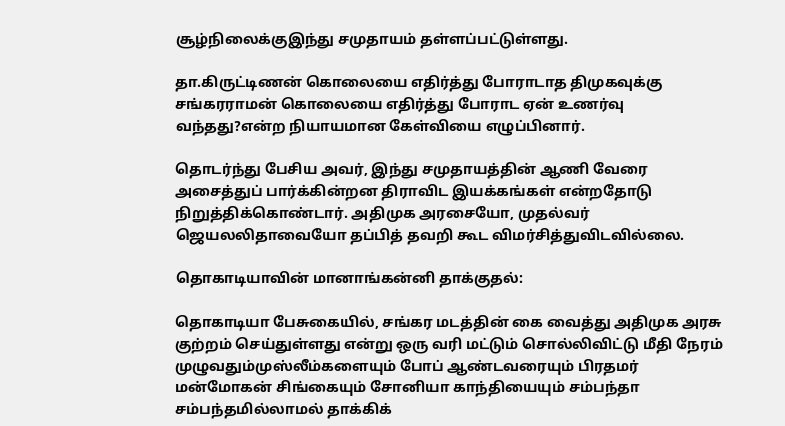சூழ்நிலைக்குஇந்து சமுதாயம் தள்ளப்பட்டுள்ளது.

தா.கிருட்டிணன் கொலையை எதிர்த்து போராடாத திமுகவுக்கு சங்கரராமன் கொலையை எதிர்த்து போராட ஏன் உணர்வு வந்தது?என்ற நியாயமான கேள்வியை எழுப்பினார்.

தொடர்ந்து பேசிய அவர், இந்து சமுதாயத்தின் ஆணி வேரை அசைத்துப் பார்க்கின்றன திராவிட இயக்கங்கள் என்றதோடு நிறுத்திக்கொண்டார். அதிமுக அரசையோ, முதல்வர் ஜெயலலிதாவையோ தப்பித் தவறி கூட விமர்சித்துவிடவில்லை.

தொகாடியாவின் மானாங்கன்னி தாக்குதல்:

தொகாடியா பேசுகையில், சங்கர மடத்தின் கை வைத்து அதிமுக அரசு குற்றம் செய்துள்ளது என்று ஒரு வரி மட்டும் சொல்லிவிட்டு மீதி நேரம் முழுவதும்முஸ்லீம்களையும் போப் ஆண்டவரையும் பிரதமர் மன்மோகன் சிங்கையும் சோனியா காந்தியையும் சம்பந்தா சம்பந்தமில்லாமல் தாக்கிக்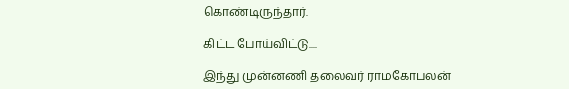கொண்டிருந்தார்.

கிட்ட போய்விட்டு....

இந்து முன்னணி தலைவர் ராமகோபலன்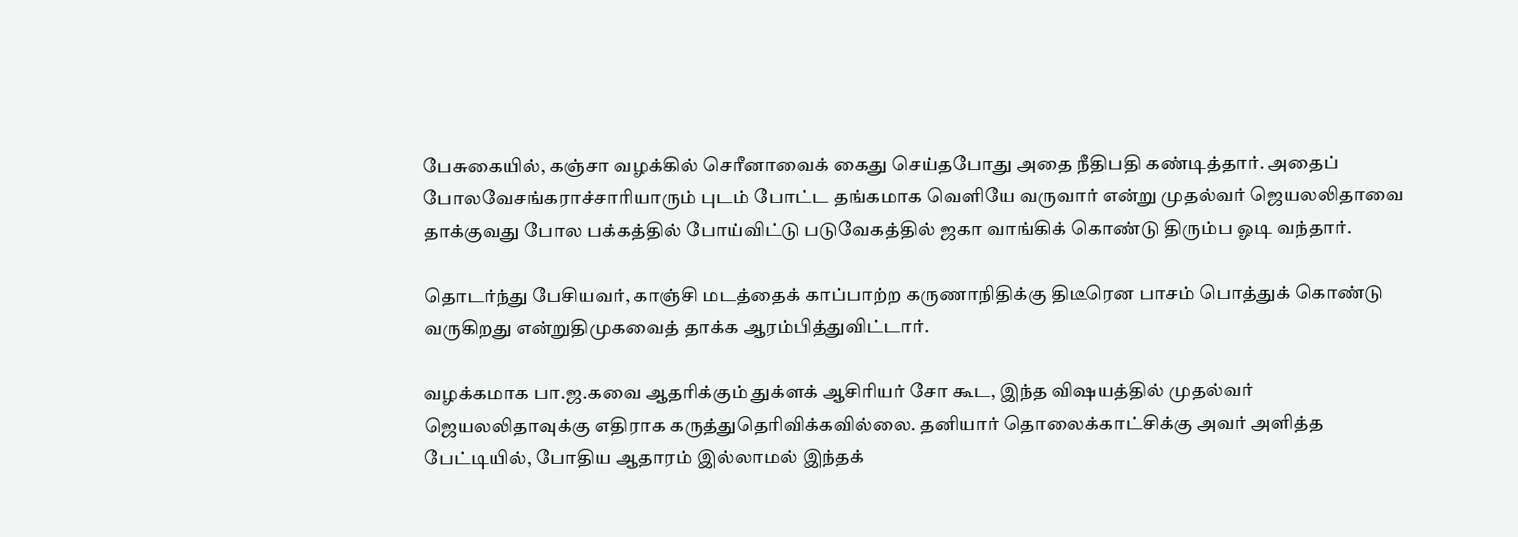பேசுகையில், கஞ்சா வழக்கில் செரீனாவைக் கைது செய்தபோது அதை நீதிபதி கண்டித்தார். அதைப் போலவேசங்கராச்சாரியாரும் புடம் போட்ட தங்கமாக வெளியே வருவார் என்று முதல்வர் ஜெயலலிதாவை தாக்குவது போல பக்கத்தில் போய்விட்டு படுவேகத்தில் ஜகா வாங்கிக் கொண்டு திரும்ப ஓடி வந்தார்.

தொடர்ந்து பேசியவர், காஞ்சி மடத்தைக் காப்பாற்ற கருணாநிதிக்கு திடீரென பாசம் பொத்துக் கொண்டு வருகிறது என்றுதிமுகவைத் தாக்க ஆரம்பித்துவிட்டார்.

வழக்கமாக பா.ஜ.கவை ஆதரிக்கும் துக்ளக் ஆசிரியர் சோ கூட, இந்த விஷயத்தில் முதல்வர் ஜெயலலிதாவுக்கு எதிராக கருத்துதெரிவிக்கவில்லை. தனியார் தொலைக்காட்சிக்கு அவர் அளித்த பேட்டியில், போதிய ஆதாரம் இல்லாமல் இந்தக்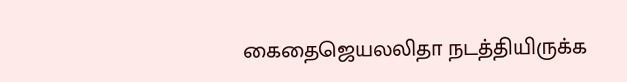கைதைஜெயலலிதா நடத்தியிருக்க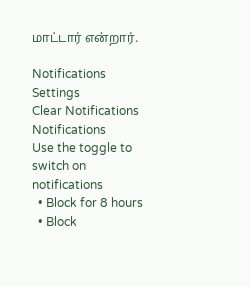மாட்டார் என்றார்.

Notifications
Settings
Clear Notifications
Notifications
Use the toggle to switch on notifications
  • Block for 8 hours
  • Block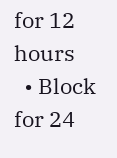for 12 hours
  • Block for 24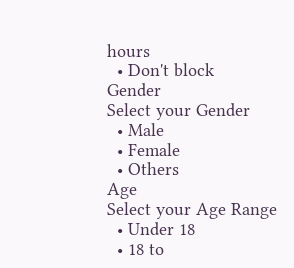hours
  • Don't block
Gender
Select your Gender
  • Male
  • Female
  • Others
Age
Select your Age Range
  • Under 18
  • 18 to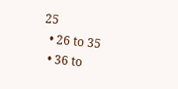25
  • 26 to 35
  • 36 to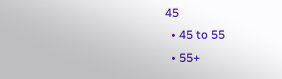45
  • 45 to 55
  • 55+